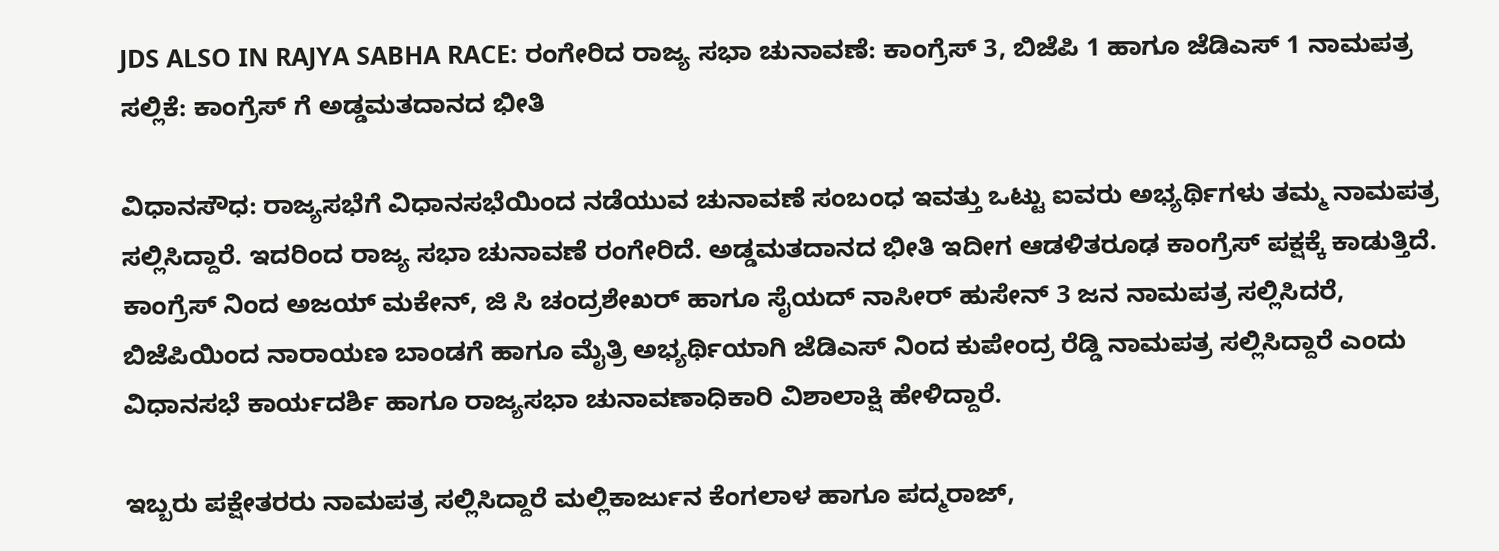JDS ALSO IN RAJYA SABHA RACE: ರಂಗೇರಿದ ರಾಜ್ಯ ಸಭಾ ಚುನಾವಣೆ: ಕಾಂಗ್ರೆಸ್ 3, ಬಿಜೆಪಿ 1 ಹಾಗೂ ಜೆಡಿಎಸ್ 1 ನಾಮಪತ್ರ ಸಲ್ಲಿಕೆ: ಕಾಂಗ್ರೆಸ್ ಗೆ ಅಡ್ಡಮತದಾನದ ಭೀತಿ

ವಿಧಾನಸೌಧ: ರಾಜ್ಯಸಭೆಗೆ ವಿಧಾನಸಭೆಯಿಂದ ನಡೆಯುವ ಚುನಾವಣೆ ಸಂಬಂಧ ಇವತ್ತು ಒಟ್ಟು ಐವರು ಅಭ್ಯರ್ಥಿಗಳು ತಮ್ಮ ನಾಮಪತ್ರ ಸಲ್ಲಿಸಿದ್ದಾರೆ. ಇದರಿಂದ ರಾಜ್ಯ ಸಭಾ ಚುನಾವಣೆ ರಂಗೇರಿದೆ. ಅಡ್ಡಮತದಾನದ ಭೀತಿ ಇದೀಗ ಆಡಳಿತರೂಢ ಕಾಂಗ್ರೆಸ್ ಪಕ್ಷಕ್ಕೆ ಕಾಡುತ್ತಿದೆ.
ಕಾಂಗ್ರೆಸ್ ನಿಂದ ಅಜಯ್ ಮಕೇನ್, ಜಿ ಸಿ ಚಂದ್ರಶೇಖರ್ ಹಾಗೂ ಸೈಯದ್ ನಾಸೀರ್ ಹುಸೇನ್ 3 ಜನ ನಾಮಪತ್ರ ಸಲ್ಲಿಸಿದರೆ, ಬಿಜೆಪಿಯಿಂದ ನಾರಾಯಣ ಬಾಂಡಗೆ ಹಾಗೂ ಮೈತ್ರಿ ಅಭ್ಯರ್ಥಿಯಾಗಿ ಜೆಡಿಎಸ್ ನಿಂದ ಕುಪೇಂದ್ರ ರೆಡ್ಡಿ ನಾಮಪತ್ರ ಸಲ್ಲಿಸಿದ್ದಾರೆ ಎಂದು ವಿಧಾನಸಭೆ ಕಾರ್ಯದರ್ಶಿ ಹಾಗೂ ರಾಜ್ಯಸಭಾ ಚುನಾವಣಾಧಿಕಾರಿ ವಿಶಾಲಾಕ್ಷಿ ಹೇಳಿದ್ದಾರೆ.

ಇಬ್ಬರು ಪಕ್ಷೇತರರು ನಾಮಪತ್ರ ಸಲ್ಲಿಸಿದ್ದಾರೆ ಮಲ್ಲಿಕಾರ್ಜುನ ಕೆಂಗಲಾಳ ಹಾಗೂ ಪದ್ಮರಾಜ್,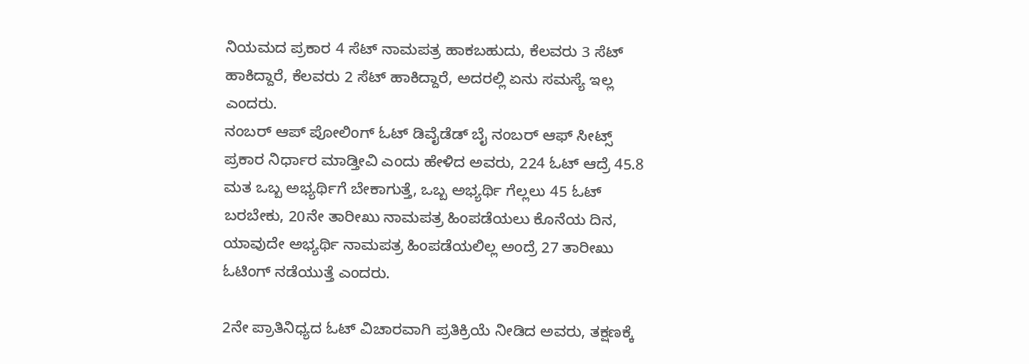ನಿಯಮದ ಪ್ರಕಾರ 4 ಸೆಟ್ ನಾಮಪತ್ರ ಹಾಕಬಹುದು, ಕೆಲವರು 3 ಸೆಟ್ ಹಾಕಿದ್ದಾರೆ, ಕೆಲವರು 2 ಸೆಟ್ ಹಾಕಿದ್ದಾರೆ, ಅದರಲ್ಲಿ ಏನು ಸಮಸ್ಯೆ ಇಲ್ಲ ಎಂದರು.
ನಂಬರ್ ಆಪ್ ಪೋಲಿಂಗ್ ಓಟ್ ಡಿವೈಡೆಡ್ ಬೈ ನಂಬರ್ ಆಫ್ ಸೀಟ್ಸ್ ಪ್ರಕಾರ ನಿರ್ಧಾರ ಮಾಡ್ತೀವಿ ಎಂದು ಹೇಳಿದ ಅವರು, 224 ಓಟ್ ಆದ್ರೆ 45.8 ಮತ ಒಬ್ಬ ಅಭ್ಯರ್ಥಿಗೆ ಬೇಕಾಗುತ್ತೆ, ಒಬ್ಬ ಅಭ್ಯರ್ಥಿ ಗೆಲ್ಲಲು 45 ಓಟ್ ಬರಬೇಕು, 20ನೇ ತಾರೀಖು ನಾಮಪತ್ರ ಹಿಂಪಡೆಯಲು ಕೊನೆಯ ದಿನ, ಯಾವುದೇ ಅಭ್ಯರ್ಥಿ ನಾಮಪತ್ರ ಹಿಂಪಡೆಯಲಿಲ್ಲ ಅಂದ್ರೆ 27 ತಾರೀಖು ಓಟಿಂಗ್ ನಡೆಯುತ್ತೆ ಎಂದರು.

2ನೇ ಪ್ರಾತಿನಿಧ್ಯದ ಓಟ್ ವಿಚಾರವಾಗಿ ಪ್ರತಿಕ್ರಿಯೆ ನೀಡಿದ ಅವರು, ತಕ್ಷಣಕ್ಕೆ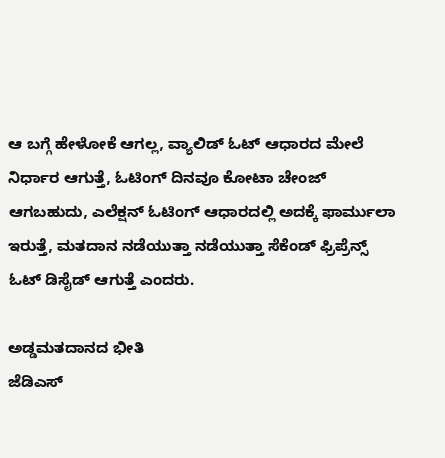ಆ ಬಗ್ಗೆ ಹೇಳೋಕೆ ಆಗಲ್ಲ, ವ್ಯಾಲಿಡ್ ಓಟ್ ಆಧಾರದ ಮೇಲೆ ನಿರ್ಧಾರ ಆಗುತ್ತೆ, ಓಟಿಂಗ್ ದಿನವೂ ಕೋಟಾ ಚೇಂಜ್ ಆಗಬಹುದು, ಎಲೆಕ್ಷನ್ ಓಟಿಂಗ್ ಆಧಾರದಲ್ಲಿ ಅದಕ್ಕೆ ಫಾರ್ಮುಲಾ ಇರುತ್ತೆ, ಮತದಾನ ನಡೆಯುತ್ತಾ ನಡೆಯುತ್ತಾ ಸೆಕೆಂಡ್ ಫ್ರಿಪ್ರೆನ್ಸ್ ಓಟ್ ಡಿಸೈಡ್ ಆಗುತ್ತೆ ಎಂದರು.

ಅಡ್ಡಮತದಾನದ ಭೀತಿ
ಜೆಡಿಎಸ್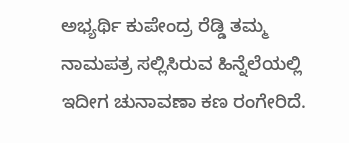ಅಭ್ಯರ್ಥಿ ಕುಪೇಂದ್ರ ರೆಡ್ಡಿ ತಮ್ಮ ನಾಮಪತ್ರ ಸಲ್ಲಿಸಿರುವ ಹಿನ್ನೆಲೆಯಲ್ಲಿ ಇದೀಗ ಚುನಾವಣಾ ಕಣ ರಂಗೇರಿದೆ.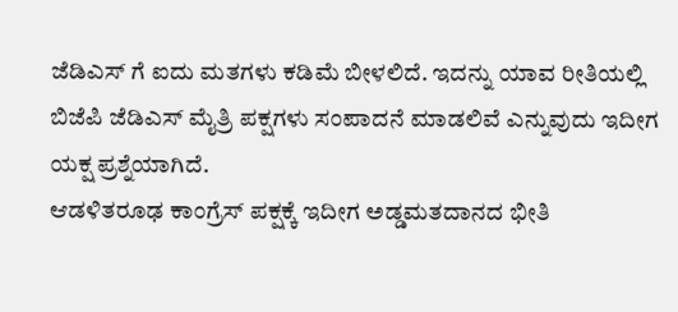ಜೆಡಿಎಸ್ ಗೆ ಐದು ಮತಗಳು ಕಡಿಮೆ ಬೀಳಲಿದೆ. ಇದನ್ನು ಯಾವ ರೀತಿಯಲ್ಲಿ ಬಿಜೆಪಿ ಜೆಡಿಎಸ್ ಮೈತ್ರಿ ಪಕ್ಷಗಳು ಸಂಪಾದನೆ ಮಾಡಲಿವೆ ಎನ್ನುವುದು ಇದೀಗ ಯಕ್ಷ ಪ್ರಶ್ನೆಯಾಗಿದೆ.
ಆಡಳಿತರೂಢ ಕಾಂಗ್ರೆಸ್ ಪಕ್ಷಕ್ಕೆ ಇದೀಗ ಅಡ್ಡಮತದಾನದ ಭೀತಿ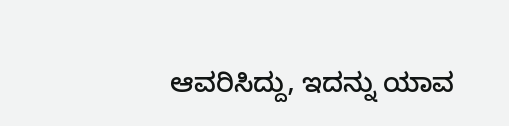ಆವರಿಸಿದ್ದು, ಇದನ್ನು ಯಾವ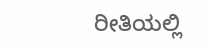ರೀತಿಯಲ್ಲಿ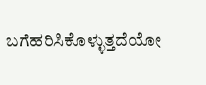ಬಗೆಹರಿಸಿಕೊಳ್ಳುತ್ತದೆಯೋ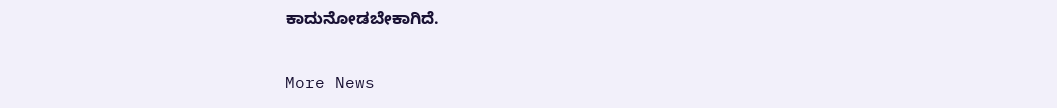ಕಾದುನೋಡಬೇಕಾಗಿದೆ.

More News